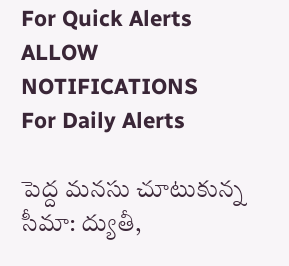For Quick Alerts
ALLOW NOTIFICATIONS
For Daily Alerts

పెద్ద మనసు చూటుకున్న సీమా: ద్యుతీ,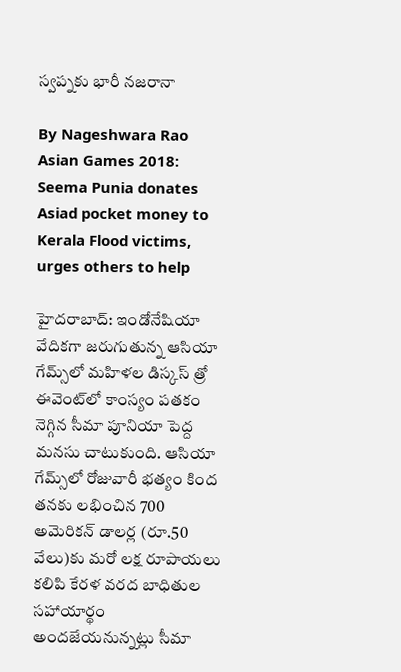స్వప్నకు భారీ నజరానా

By Nageshwara Rao
Asian Games 2018: Seema Punia donates Asiad pocket money to Kerala Flood victims, urges others to help

హైదరాబాద్: ఇండోనేషియా వేదికగా జరుగుతున్న ఆసియా గేమ్స్‌లో మహిళల డిస్కస్‌ త్రో ఈవెంట్‌లో కాంస్యం పతకం నెగ్గిన సీమా పూనియా పెద్ద మనసు చాటుకుంది. ఆసియా గేమ్స్‌లో రోజువారీ భత్యం కింద తనకు లభించిన 700 అమెరికన్‌ డాలర్ల (రూ.50 వేలు)కు మరో లక్ష రూపాయలు కలిపి కేరళ వరద బాధితుల సహాయార్థం అందజేయనున్నట్లు సీమా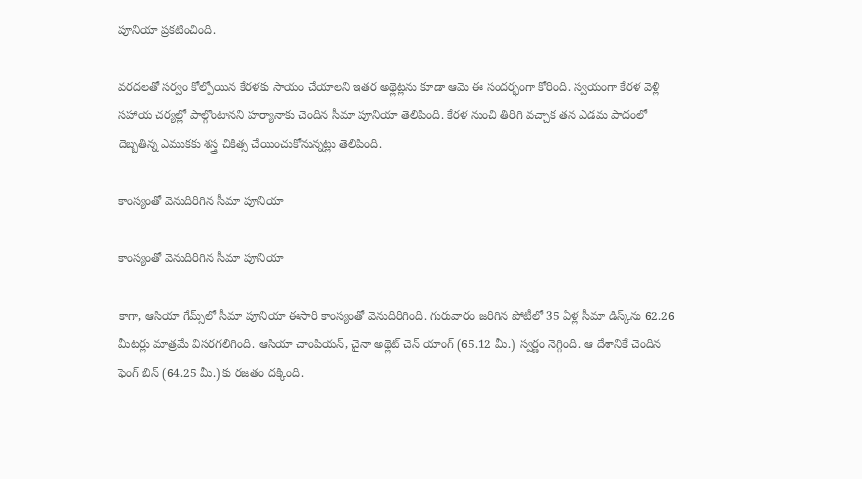పూనియా ప్రకటించింది.

వరదలతో సర్వం కోల్పోయిన కేరళకు సాయం చేయాలని ఇతర అథ్లెట్లను కూడా ఆమె ఈ సందర్భంగా కోరింది. స్వయంగా కేరళ వెళ్లి సహాయ చర్యల్లో పాల్గొంటానని హర్యానాకు చెందిన సీమా పూనియా తెలిపింది. కేరళ నుంచి తిరిగి వచ్చాక తన ఎడమ పాదంలో దెబ్బతిన్న ఎముకకు శస్త్ర చికిత్స చేయించుకోనున్నట్లు తెలిపింది.

కాంస్యంతో వెనుదిరిగిన సీమా పూనియా

కాంస్యంతో వెనుదిరిగిన సీమా పూనియా

కాగా, ఆసియా గేమ్స్‌లో సీమా పూనియా ఈసారి కాంస్యంతో వెనుదిరిగింది. గురువారం జరిగిన పోటీలో 35 ఏళ్ల సీమా డిస్క్‌ను 62.26 మీటర్లు మాత్రమే విసరగలిగింది. ఆసియా చాంపియన్, చైనా అథ్లెట్‌ చెన్‌ యాంగ్‌ (65.12 మీ.) స్వర్ణం నెగ్గింది. ఆ దేశానికే చెందిన ఫెంగ్‌ బిన్‌ (64.25 మీ.)కు రజతం దక్కింది.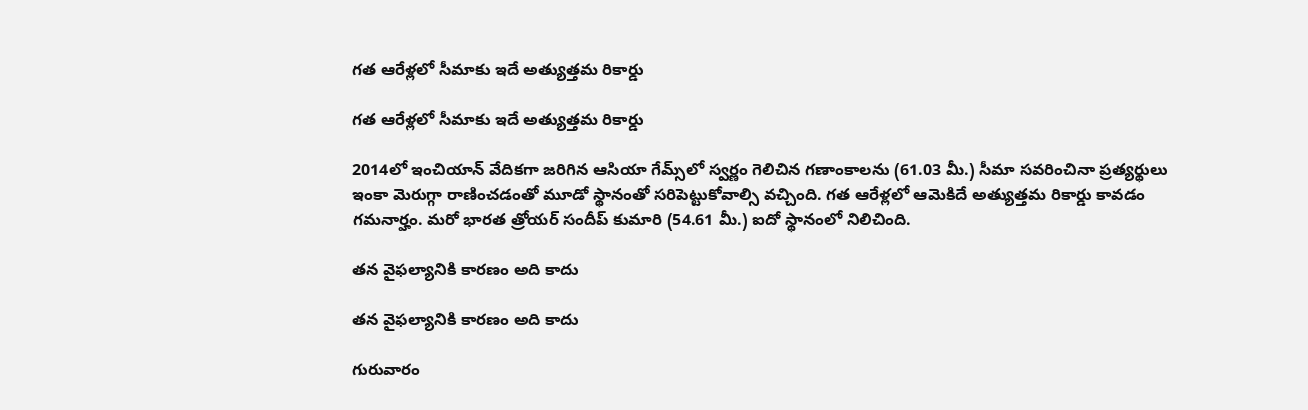గత ఆరేళ్లలో సీమాకు ఇదే అత్యుత్తమ రికార్డు

గత ఆరేళ్లలో సీమాకు ఇదే అత్యుత్తమ రికార్డు

2014లో ఇంచియాన్‌ వేదికగా జరిగిన ఆసియా గేమ్స్‌లో స్వర్ణం గెలిచిన గణాంకాలను (61.03 మీ.) సీమా సవరించినా ప్రత్యర్థులు ఇంకా మెరుగ్గా రాణించడంతో మూడో స్థానంతో సరిపెట్టుకోవాల్సి వచ్చింది. గత ఆరేళ్లలో ఆమెకిదే అత్యుత్తమ రికార్డు కావడం గమనార్హం. మరో భారత త్రోయర్‌ సందీప్‌ కుమారి (54.61 మీ.) ఐదో స్థానంలో నిలిచింది.

తన వైఫల్యానికి కారణం అది కాదు

తన వైఫల్యానికి కారణం అది కాదు

గురువారం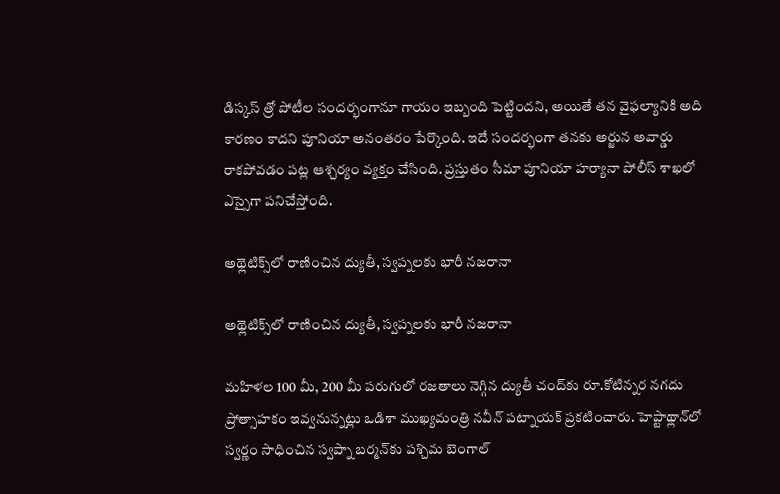డిస్కస్‌ త్రో పోటీల సందర్భంగానూ గాయం ఇబ్బంది పెట్టిందని, అయితే తన వైఫల్యానికి అది కారణం కాదని పూనియా అనంతరం పేర్కొంది. ఇదే సందర్భంగా తనకు అర్జున అవార్డు రాకపోవడం పట్ల ఆశ్చర్యం వ్యక్తం చేసింది. ప్రస్తుతం సీమా పూనియా హర్యానా పోలీస్‌ శాఖలో ఎస్సైగా పనిచేస్తోంది.

అథ్లెటిక్స్‌లో రాణించిన ద్యుతీ, స్వప్నలకు భారీ నజరానా

అథ్లెటిక్స్‌లో రాణించిన ద్యుతీ, స్వప్నలకు భారీ నజరానా

మహిళల 100 మీ, 200 మీ పరుగులో రజతాలు నెగ్గిన ద్యుతీ చంద్‌కు రూ.కోటిన్నర నగదు ప్రోత్సాహకం ఇవ్వనున్నట్లు ఒడిశా ముఖ్యమంత్రి నవీన్‌ పట్నాయక్‌ ప్రకటించారు. హెప్టాథ్లాన్‌లో స్వర్ణం సాధించిన స్వప్నా బర్మన్‌కు పశ్చిమ బెంగాల్‌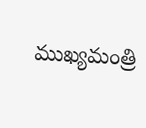ముఖ్యమంత్రి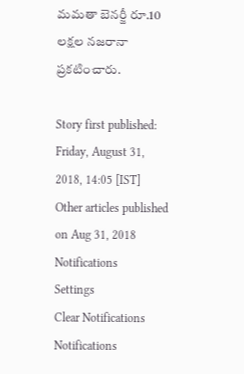మమతా బెనర్జీ రూ.10 లక్షల నజరానా ప్రకటించారు.

Story first published: Friday, August 31, 2018, 14:05 [IST]
Other articles published on Aug 31, 2018
Notifications
Settings
Clear Notifications
Notifications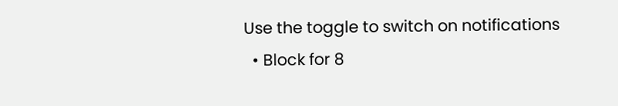Use the toggle to switch on notifications
  • Block for 8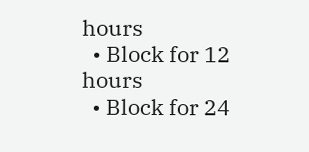hours
  • Block for 12 hours
  • Block for 24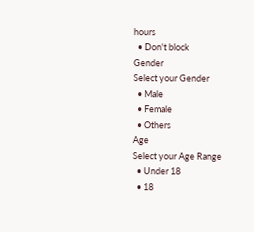hours
  • Don't block
Gender
Select your Gender
  • Male
  • Female
  • Others
Age
Select your Age Range
  • Under 18
  • 18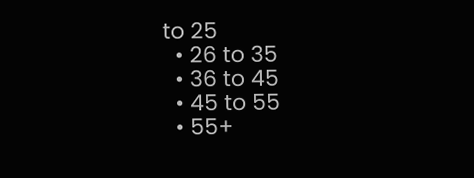to 25
  • 26 to 35
  • 36 to 45
  • 45 to 55
  • 55+